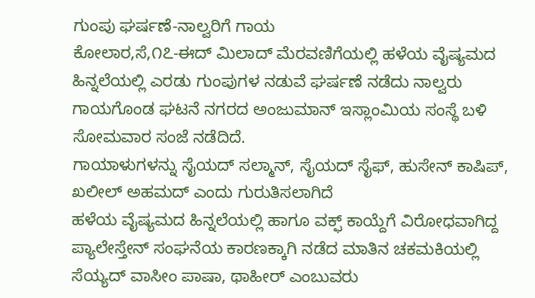ಗುಂಪು ಘರ್ಷಣೆ-ನಾಲ್ವರಿಗೆ ಗಾಯ
ಕೋಲಾರ,ಸೆ,೧೭-ಈದ್ ಮಿಲಾದ್ ಮೆರವಣಿಗೆಯಲ್ಲಿ ಹಳೆಯ ವೈಷ್ಯಮದ ಹಿನ್ನಲೆಯಲ್ಲಿ ಎರಡು ಗುಂಪುಗಳ ನಡುವೆ ಘರ್ಷಣೆ ನಡೆದು ನಾಲ್ವರು ಗಾಯಗೊಂಡ ಘಟನೆ ನಗರದ ಅಂಜುಮಾನ್ ಇಸ್ಲಾಂಮಿಯ ಸಂಸ್ಥೆ ಬಳಿ ಸೋಮವಾರ ಸಂಜೆ ನಡೆದಿದೆ.
ಗಾಯಾಳುಗಳನ್ನು ಸೈಯದ್ ಸಲ್ಮಾನ್, ಸೈಯದ್ ಸೈಫ್, ಹುಸೇನ್ ಕಾಷಿಪ್, ಖಲೀಲ್ ಅಹಮದ್ ಎಂದು ಗುರುತಿಸಲಾಗಿದೆ
ಹಳೆಯ ವೈಷ್ಯಮದ ಹಿನ್ನಲೆಯಲ್ಲಿ ಹಾಗೂ ವಕ್ಫ್ ಕಾಯ್ದೆಗೆ ವಿರೋಧವಾಗಿದ್ದ ಪ್ಯಾಲೇಸ್ತೇನ್ ಸಂಘನೆಯ ಕಾರಣಕ್ಕಾಗಿ ನಡೆದ ಮಾತಿನ ಚಕಮಕಿಯಲ್ಲಿ ಸೆಯ್ಯದ್ ವಾಸೀಂ ಪಾಷಾ, ಥಾಹೀರ್ ಎಂಬುವರು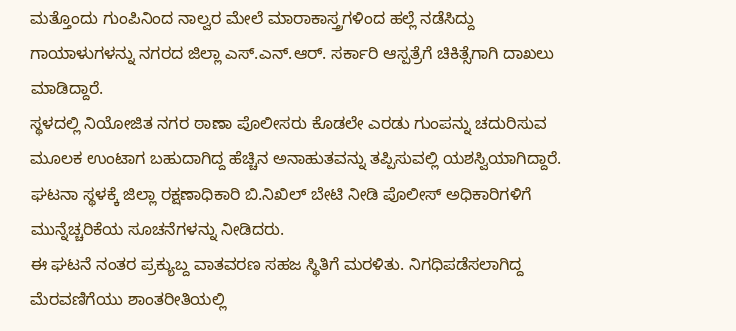ಮತ್ತೊಂದು ಗುಂಪಿನಿಂದ ನಾಲ್ವರ ಮೇಲೆ ಮಾರಾಕಾಸ್ತ್ರಗಳಿಂದ ಹಲ್ಲೆ ನಡೆಸಿದ್ದು ಗಾಯಾಳುಗಳನ್ನು ನಗರದ ಜಿಲ್ಲಾ ಎಸ್.ಎನ್.ಆರ್. ಸರ್ಕಾರಿ ಆಸ್ಪತ್ರೆಗೆ ಚಿಕಿತ್ಸೆಗಾಗಿ ದಾಖಲು ಮಾಡಿದ್ದಾರೆ.
ಸ್ಥಳದಲ್ಲಿ ನಿಯೋಜಿತ ನಗರ ಠಾಣಾ ಪೊಲೀಸರು ಕೊಡಲೇ ಎರಡು ಗುಂಪನ್ನು ಚದುರಿಸುವ ಮೂಲಕ ಉಂಟಾಗ ಬಹುದಾಗಿದ್ದ ಹೆಚ್ಚಿನ ಅನಾಹುತವನ್ನು ತಪ್ಪಿಸುವಲ್ಲಿ ಯಶಸ್ವಿಯಾಗಿದ್ದಾರೆ. ಘಟನಾ ಸ್ಥಳಕ್ಕೆ ಜಿಲ್ಲಾ ರಕ್ಷಣಾಧಿಕಾರಿ ಬಿ.ನಿಖಿಲ್ ಬೇಟಿ ನೀಡಿ ಪೊಲೀಸ್ ಅಧಿಕಾರಿಗಳಿಗೆ ಮುನ್ನೆಚ್ಚರಿಕೆಯ ಸೂಚನೆಗಳನ್ನು ನೀಡಿದರು.
ಈ ಘಟನೆ ನಂತರ ಪ್ರಕ್ಯುಬ್ದ ವಾತವರಣ ಸಹಜ ಸ್ಥಿತಿಗೆ ಮರಳಿತು. ನಿಗಧಿಪಡೆಸಲಾಗಿದ್ದ ಮೆರವಣಿಗೆಯು ಶಾಂತರೀತಿಯಲ್ಲಿ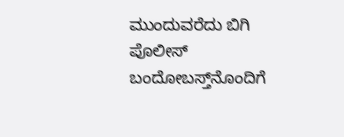ಮುಂದುವರೆದು ಬಿಗಿ ಪೊಲೀಸ್ ಬಂದೋಬಸ್ತ್‌ನೊಂದಿಗೆ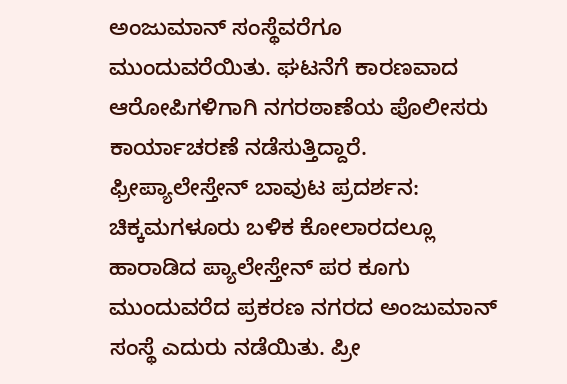ಅಂಜುಮಾನ್ ಸಂಸ್ಥೆವರೆಗೂ ಮುಂದುವರೆಯಿತು. ಘಟನೆಗೆ ಕಾರಣವಾದ ಆರೋಪಿಗಳಿಗಾಗಿ ನಗರಠಾಣೆಯ ಪೊಲೀಸರು ಕಾರ್ಯಾಚರಣೆ ನಡೆಸುತ್ತಿದ್ದಾರೆ.
ಫ್ರೀಪ್ಯಾಲೇಸ್ತೇನ್ ಬಾವುಟ ಪ್ರದರ್ಶನ:
ಚಿಕ್ಕಮಗಳೂರು ಬಳಿಕ ಕೋಲಾರದಲ್ಲೂ ಹಾರಾಡಿದ ಪ್ಯಾಲೇಸ್ತೇನ್ ಪರ ಕೂಗು ಮುಂದುವರೆದ ಪ್ರಕರಣ ನಗರದ ಅಂಜುಮಾನ್ ಸಂಸ್ಥೆ ಎದುರು ನಡೆಯಿತು. ಪ್ರೀ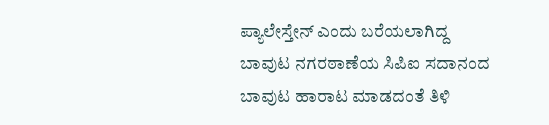ಪ್ಯಾಲೇಸ್ತೇನ್ ಎಂದು ಬರೆಯಲಾಗಿದ್ದ ಬಾವುಟ ನಗರಠಾಣೆಯ ಸಿಪಿಐ ಸದಾನಂದ ಬಾವುಟ ಹಾರಾಟ ಮಾಡದಂತೆ ತಿಳಿ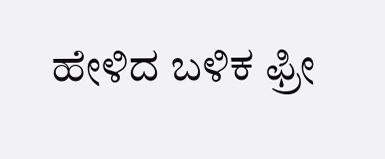ಹೇಳಿದ ಬಳಿಕ ಫ್ರೀ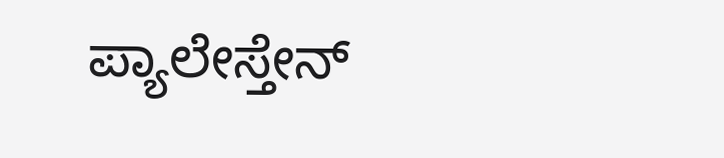ಪ್ಯಾಲೇಸ್ತೇನ್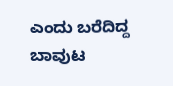ಎಂದು ಬರೆದಿದ್ದ ಬಾವುಟ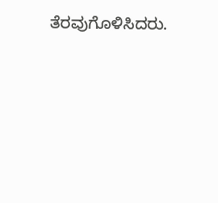ತೆರವುಗೊಳಿಸಿದರು.